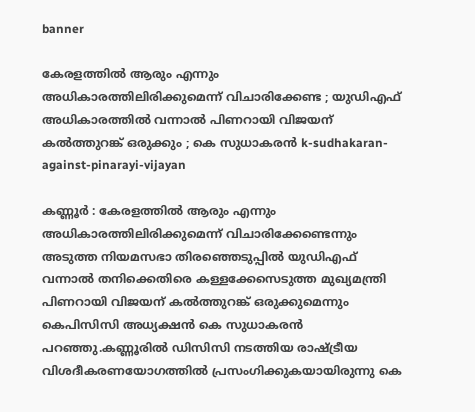banner

കേരളത്തില്‍ ആരും എന്നും അധികാരത്തിലിരിക്കുമെന്ന് വിചാരിക്കേണ്ട ; യുഡിഎഫ് അധികാരത്തിൽ വന്നാല്‍ പിണറായി വിജയന് കല്‍ത്തുറങ്ക് ഒരുക്കും ; കെ സുധാകരൻ k-sudhakaran-against-pinarayi-vijayan

കണ്ണൂര്‍ : കേരളത്തില്‍ ആരും എന്നും അധികാരത്തിലിരിക്കുമെന്ന് വിചാരിക്കേണ്ടെന്നും അടുത്ത നിയമസഭാ തിരഞ്ഞെടുപ്പില്‍ യുഡിഎഫ് വന്നാല്‍ തനിക്കെതിരെ കള്ളക്കേസെടുത്ത മുഖ്യമന്ത്രി പിണറായി വിജയന് കല്‍ത്തുറങ്ക് ഒരുക്കുമെന്നും കെപിസിസി അധ്യക്ഷന്‍ കെ സുധാകരന്‍ പറഞ്ഞു.കണ്ണൂരില്‍ ഡിസിസി നടത്തിയ രാഷ്ട്രീയ വിശദീകരണയോഗത്തില്‍ പ്രസംഗിക്കുകയായിരുന്നു കെ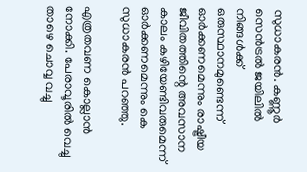സുധാകരന്‍. കണ്ണൂര്‍ സെന്‍ട്രല്‍ ജയിലില്‍ നിങ്ങള്‍ക്ക് ഒരുസ്ഥാനമുണ്ടെന്ന് ഓര്‍ക്കണമെന്നും രാഷ്ട്രീയ ജീവിതത്തിന്റെ അവസാന കാലം കഴിയേണ്ടിവരുമെന്ന് ഓര്‍ക്കണമെന്നും കെ സുധാകരന്‍ പറഞ്ഞു.

എത്രതവണ കൊല്ലാന്‍ നോക്കി. പേരാവൂരില്‍ വെച്ചു താഴെ ചൊവ്വ വച്ചു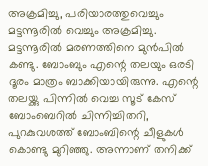അക്രമിച്ചു, പരിയാരത്തുവെച്ചും മട്ടന്നൂരില്‍ വെച്ചും അക്രമിച്ചു. മട്ടന്നൂരില്‍ മരണത്തിനെ മുന്‍പില്‍ കണ്ടു. ബോംബും എന്റെ തലയും ഒരടി ദൂരം മാത്രം ബാക്കിയായിരുന്നു. എന്റെ തലയ്ക്കു പിന്നില്‍ വെച്ച സൂട് കേസ് ബോംബെറില്‍ ചിന്നിച്ചിതറി, പുറകുവശത്ത് ബോംബിന്റെ ചീളുകള്‍ കൊണ്ടു മുറിഞ്ഞു. അന്നാണ് തനിക്ക്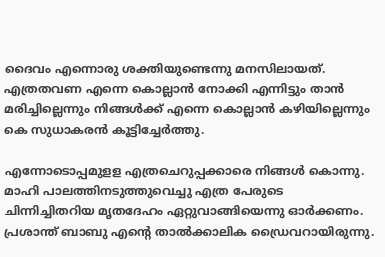ദൈവം എന്നൊരു ശക്തിയുണ്ടെന്നു മനസിലായത്. എത്രതവണ എന്നെ കൊല്ലാന്‍ നോക്കി എന്നിട്ടും താന്‍ മരിച്ചില്ലെന്നും നിങ്ങള്‍ക്ക് എന്നെ കൊല്ലാന്‍ കഴിയില്ലെന്നും കെ സുധാകരന്‍ കൂട്ടിച്ചേര്‍ത്തു.

എന്നോടൊപ്പമുളള എത്രചെറുപ്പക്കാരെ നിങ്ങള്‍ കൊന്നു. മാഹി പാലത്തിനടുത്തുവെച്ചു എത്ര പേരുടെ ചിന്നിച്ചിതറിയ മൃതദേഹം ഏറ്റുവാങ്ങിയെന്നു ഓര്‍ക്കണം. പ്രശാന്ത് ബാബു എന്റെ താല്‍ക്കാലിക ഡ്രൈവറായിരുന്നു.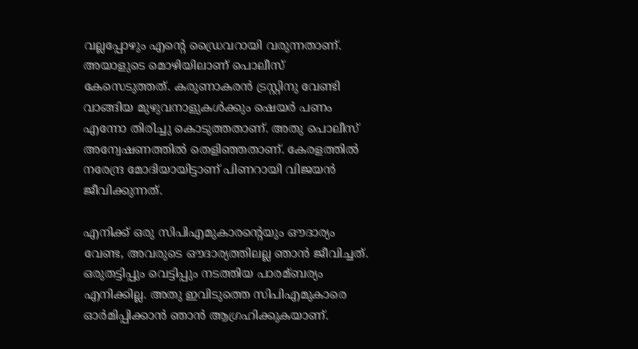വല്ലപ്പോഴും എന്റെ ഡ്രൈവറായി വരുന്നതാണ്. അയാളുടെ മൊഴിയിലാണ് പൊലീസ് കേസെടുത്തത്. കരുണാകരന്‍ ട്രസ്റ്റിനു വേണ്ടി വാങ്ങിയ മുഴുവനാളുകള്‍ക്കും ഷെയര്‍ പണം എന്നോ തിരിച്ചു കൊടുത്തതാണ്. അതു പൊലീസ് അന്വേഷണത്തില്‍ തെളിഞ്ഞതാണ്. കേരളത്തില്‍ നരേന്ദ്ര മോദിയായിട്ടാണ് പിണറായി വിജയന്‍ ജീവിക്കുന്നത്.

എനിക്ക് ഒരു സിപിഎമുകാരന്റെയും ഔദാര്യം വേണ്ട, അവരുടെ ഔദാര്യത്തിലല്ല ഞാന്‍ ജീവിച്ചത്. ഒരുതട്ടിപ്പും വെട്ടിപ്പും നടത്തിയ പാരമ്ബര്യം എനിക്കില്ല. അതു ഇവിടുത്തെ സിപിഎമുകാരെ ഓര്‍മിപ്പിക്കാന്‍ ഞാന്‍ ആഗ്രഹിക്കുകയാണ്.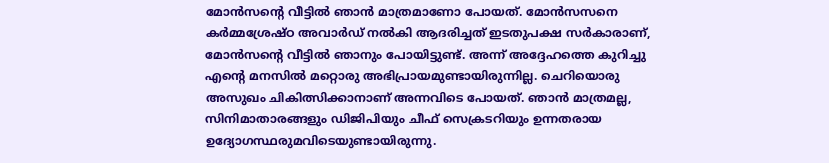മോന്‍സന്റെ വീട്ടില്‍ ഞാന്‍ മാത്രമാണോ പോയത്. മോന്‍സസനെ കര്‍മ്മശ്രേഷ്ഠ അവാര്‍ഡ് നല്‍കി ആദരിച്ചത് ഇടതുപക്ഷ സര്‍കാരാണ്, മോന്‍സന്റെ വീട്ടില്‍ ഞാനും പോയിട്ടുണ്ട്. അന്ന് അദ്ദേഹത്തെ കുറിച്ചു എന്റെ മനസില്‍ മറ്റൊരു അഭിപ്രായമുണ്ടായിരുന്നില്ല. ചെറിയൊരു അസുഖം ചികിത്സിക്കാനാണ് അന്നവിടെ പോയത്. ഞാന്‍ മാത്രമല്ല, സിനിമാതാരങ്ങളും ഡിജിപിയും ചീഫ് സെക്രടറിയും ഉന്നതരായ ഉദ്യോഗസ്ഥരുമവിടെയുണ്ടായിരുന്നു.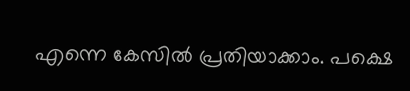എന്നെ കേസില്‍ പ്രതിയാക്കാം. പക്ഷെ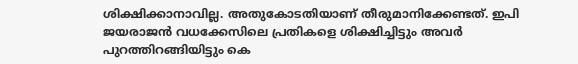ശിക്ഷിക്കാനാവില്ല. അതുകോടതിയാണ് തീരുമാനിക്കേണ്ടത്. ഇപി ജയരാജന്‍ വധക്കേസിലെ പ്രതികളെ ശിക്ഷിച്ചിട്ടും അവര്‍ പുറത്തിറങ്ങിയിട്ടും കെ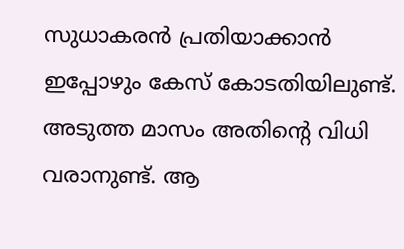സുധാകരന്‍ പ്രതിയാക്കാന്‍ ഇപ്പോഴും കേസ് കോടതിയിലുണ്ട്. അടുത്ത മാസം അതിന്റെ വിധി വരാനുണ്ട്. ആ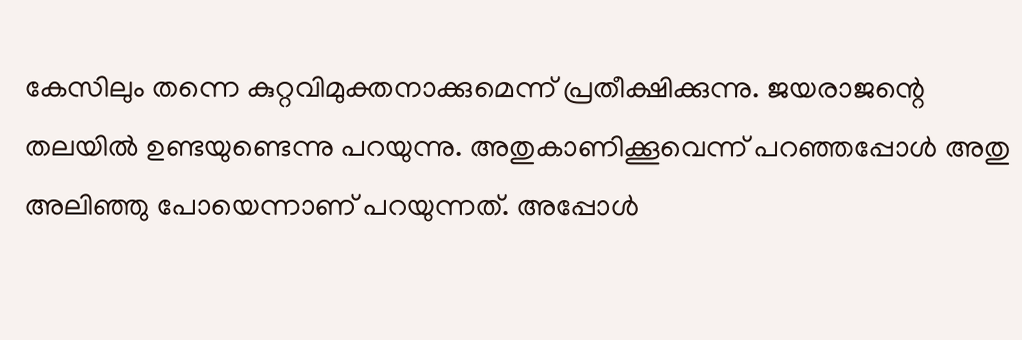കേസിലും തന്നെ കുറ്റവിമുക്തനാക്കുമെന്ന് പ്രതീക്ഷിക്കുന്നു. ജയരാജന്റെ തലയില്‍ ഉണ്ടയുണ്ടെന്നു പറയുന്നു. അതുകാണിക്കൂവെന്ന് പറഞ്ഞപ്പോള്‍ അതു അലിഞ്ഞു പോയെന്നാണ് പറയുന്നത്. അപ്പോള്‍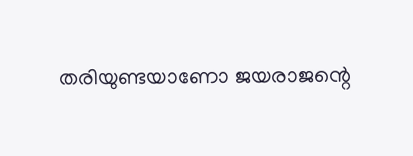തരിയുണ്ടയാണോ ജയരാജന്റെ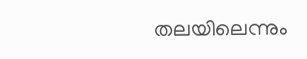തലയിലെന്നും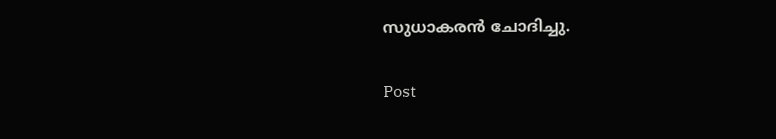സുധാകരന്‍ ചോദിച്ചു.

Post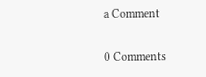a Comment

0 Comments